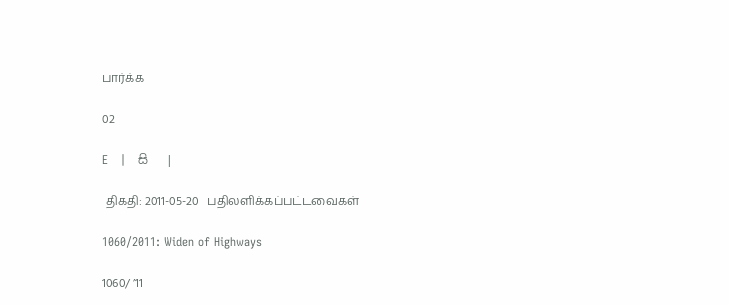பார்க்க

02

E   |   සි   |

 திகதி: 2011-05-20   பதிலளிக்கப்பட்டவைகள்

1060/2011: Widen of Highways

1060/ ’11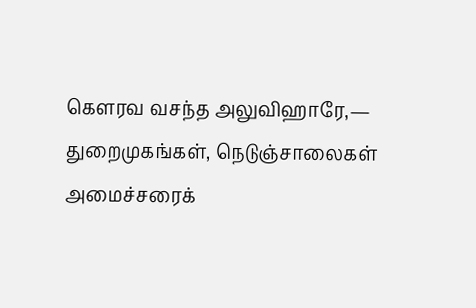கெளரவ வசந்த அலுவிஹாரே,— துறைமுகங்கள், நெடுஞ்சாலைகள் அமைச்சரைக்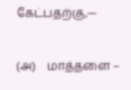கேட்பதற்கு,—

(அ)    மாத்தளை –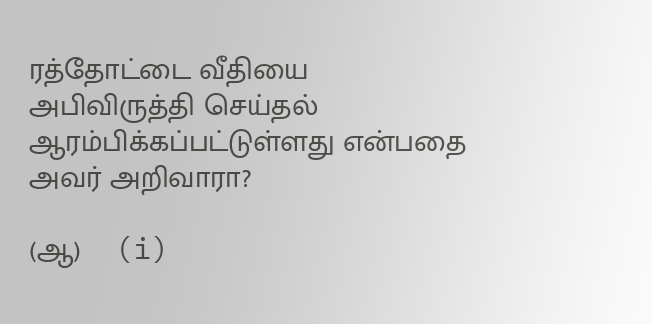ரத்தோட்டை வீதியை அபிவிருத்தி செய்தல் ஆரம்பிக்கப்பட்டுள்ளது என்பதை அவர் அறிவாரா?

(ஆ)    (i)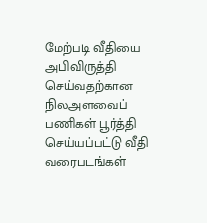மேற்படி வீதியை அபிவிருத்தி செய்வதற்கான நிலஅளவைப் பணிகள் பூர்த்தி செய்யப்பட்டு வீதி வரைபடங்கள்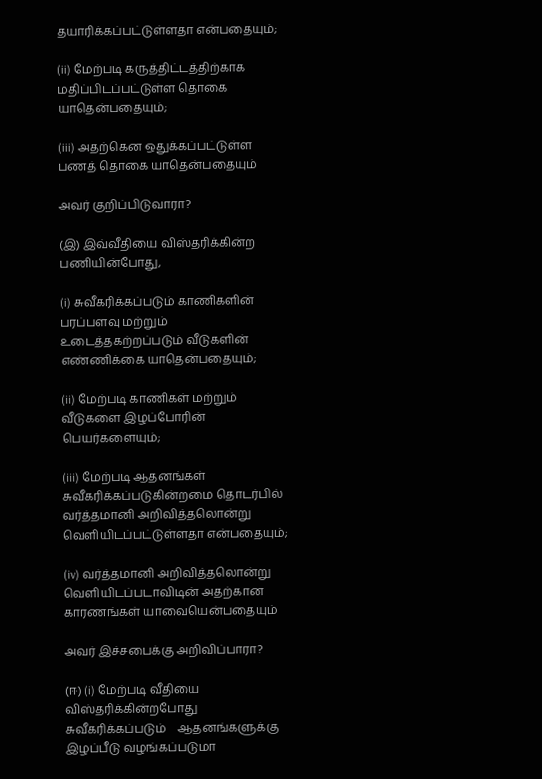தயாரிக்கப்பட்டுள்ளதா என்பதையும்;

(ii) மேற்படி கருத்திட்டத்திற்காக மதிப்பிடப்பட்டுள்ள தொகை யாதென்பதையும்;

(iii) அதற்கென ஒதுக்கப்பட்டுள்ள பணத் தொகை யாதென்பதையும்

அவர் குறிப்பிடுவாரா?

(இ) இவ்வீதியை விஸ்தரிக்கின்ற பணியின்போது,

(i) சுவீகரிக்கப்படும் காணிகளின் பரப்பளவு மற்றும் உடைத்தகற்றப்படும் வீடுகளின் எண்ணிக்கை யாதென்பதையும்;

(ii) மேற்படி காணிகள் மற்றும் வீடுகளை இழப்போரின் பெயர்களையும்;

(iii) மேற்படி ஆதனங்கள் சுவீகரிக்கப்படுகின்றமை தொடர்பில் வர்த்தமானி அறிவித்தலொன்று வெளியிடப்பட்டுள்ளதா என்பதையும்;

(iv) வர்த்தமானி அறிவித்தலொன்று வெளியிடப்படாவிடின் அதற்கான காரணங்கள் யாவையென்பதையும்

அவர் இச்சபைக்கு அறிவிப்பாரா?

(ஈ) (i) மேற்படி வீதியை விஸ்தரிக்கின்றபோது சுவீகரிக்கப்படும்    ஆதனங்களுக்கு இழப்பீடு வழங்கப்படுமா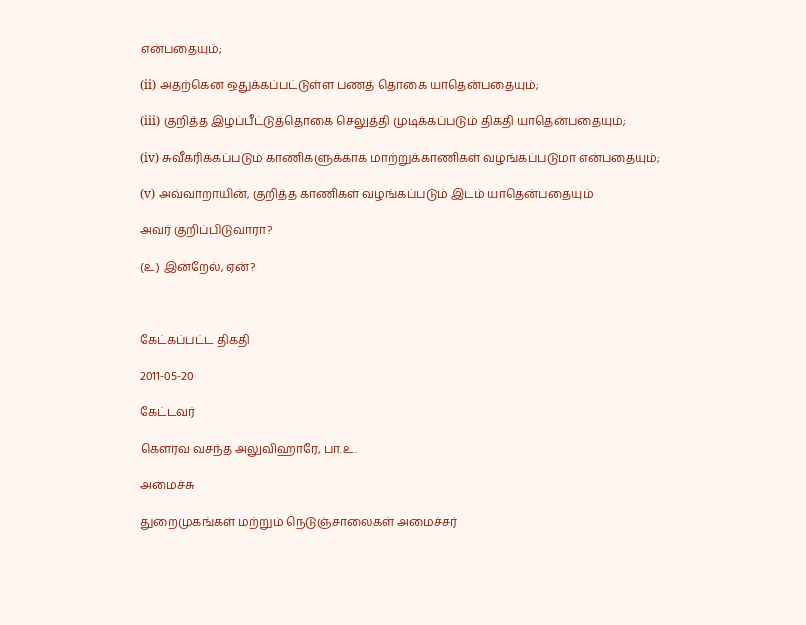என்பதையும்;

(ii) அதற்கென ஒதுக்கப்பட்டுள்ள பணத் தொகை யாதென்பதையும்;

(iii) குறித்த இழப்பீட்டுத்தொகை செலுத்தி முடிக்கப்படும் திகதி யாதென்பதையும்;

(iv) சுவீகரிக்கப்படும் காணிகளுக்காக மாற்றுக்காணிகள் வழங்கப்படுமா என்பதையும்;

(v) அவ்வாறாயின், குறித்த காணிகள் வழங்கப்படும் இடம் யாதென்பதையும்

அவர் குறிப்பிடுவாரா?

(உ) இன்றேல், ஏன்?



கேட்கப்பட்ட திகதி

2011-05-20

கேட்டவர்

கௌரவ வசந்த அலுவிஹாரே, பா.உ.

அமைச்சு

துறைமுகங்கள் மற்றும் நெடுஞ்சாலைகள் அமைச்சர்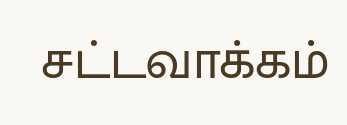சட்டவாக்கம்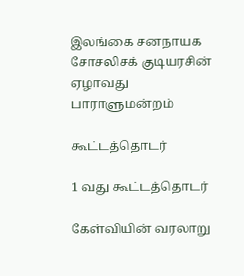இலங்கை சனநாயக சோசலிசக் குடியரசின் ஏழாவது பாராளுமன்றம்

கூட்டத்தொடர்

1 வது கூட்டத்தொடர்

கேள்வியின் வரலாறு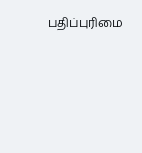பதிப்புரிமை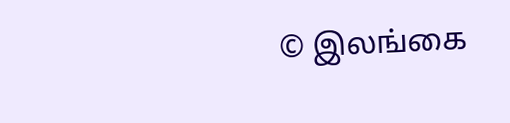© இலங்கை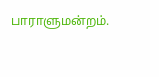பாராளுமன்றம்.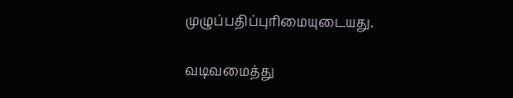முழுப்பதிப்புரிமையுடையது.

வடிவமைத்து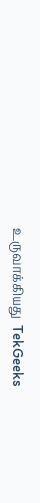உருவாக்கியது  TekGeeks